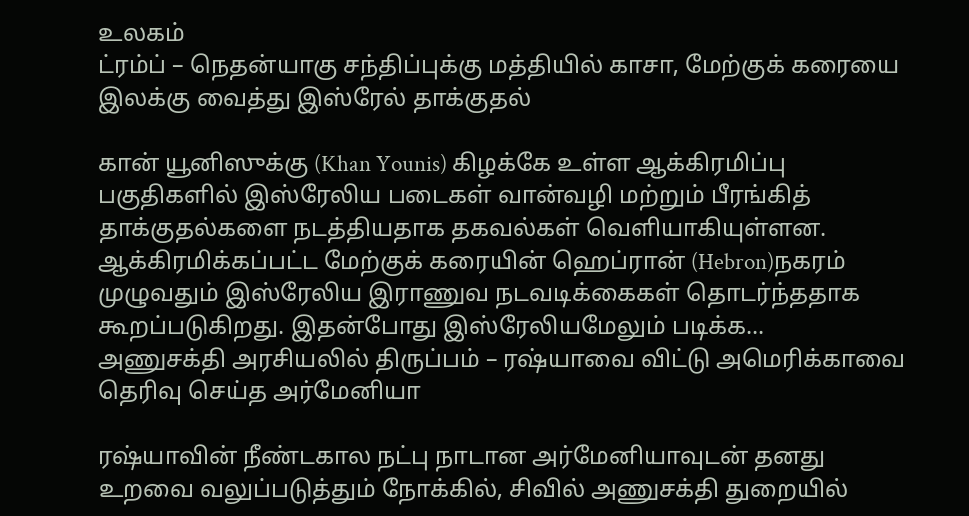உலகம்
ட்ரம்ப் – நெதன்யாகு சந்திப்புக்கு மத்தியில் காசா, மேற்குக் கரையை இலக்கு வைத்து இஸ்ரேல் தாக்குதல்

கான் யூனிஸுக்கு (Khan Younis) கிழக்கே உள்ள ஆக்கிரமிப்பு பகுதிகளில் இஸ்ரேலிய படைகள் வான்வழி மற்றும் பீரங்கித் தாக்குதல்களை நடத்தியதாக தகவல்கள் வெளியாகியுள்ளன. ஆக்கிரமிக்கப்பட்ட மேற்குக் கரையின் ஹெப்ரான் (Hebron)நகரம் முழுவதும் இஸ்ரேலிய இராணுவ நடவடிக்கைகள் தொடர்ந்ததாக கூறப்படுகிறது. இதன்போது இஸ்ரேலியமேலும் படிக்க...
அணுசக்தி அரசியலில் திருப்பம் – ரஷ்யாவை விட்டு அமெரிக்காவை தெரிவு செய்த அர்மேனியா

ரஷ்யாவின் நீண்டகால நட்பு நாடான அர்மேனியாவுடன் தனது உறவை வலுப்படுத்தும் நோக்கில், சிவில் அணுசக்தி துறையில்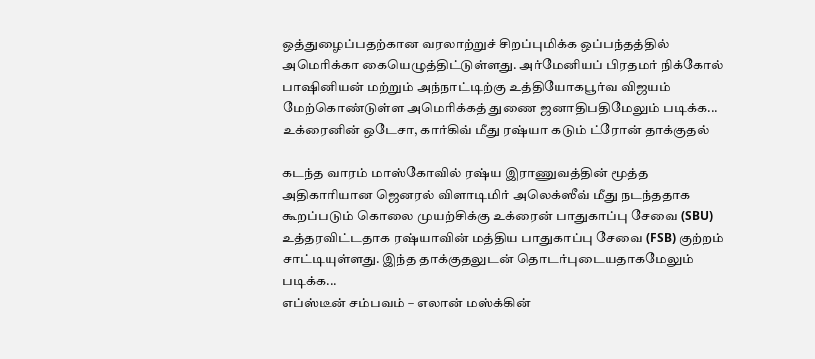ஒத்துழைப்பதற்கான வரலாற்றுச் சிறப்புமிக்க ஒப்பந்தத்தில் அமெரிக்கா கையெழுத்திட்டுள்ளது. அர்மேனியப் பிரதமர் நிக்கோல் பாஷினியன் மற்றும் அந்நாட்டிற்கு உத்தியோகபூர்வ விஜயம் மேற்கொண்டுள்ள அமெரிக்கத் துணை ஜனாதிபதிமேலும் படிக்க...
உக்ரைனின் ஒடேசா, கார்கிவ் மீது ரஷ்யா கடும் ட்ரோன் தாக்குதல்

கடந்த வாரம் மாஸ்கோவில் ரஷ்ய இராணுவத்தின் மூத்த அதிகாரியான ஜெனரல் விளாடிமிர் அலெக்ஸீவ் மீது நடந்ததாக கூறப்படும் கொலை முயற்சிக்கு உக்ரைன் பாதுகாப்பு சேவை (SBU) உத்தரவிட்டதாக ரஷ்யாவின் மத்திய பாதுகாப்பு சேவை (FSB) குற்றம் சாட்டியுள்ளது. இந்த தாக்குதலுடன் தொடர்புடையதாகமேலும் படிக்க...
எப்ஸ்டீன் சம்பவம் – எலான் மஸ்க்கின்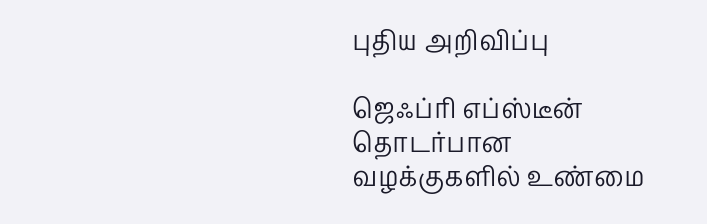புதிய அறிவிப்பு

ஜெஃப்ரி எப்ஸ்டீன் தொடர்பான வழக்குகளில் உண்மை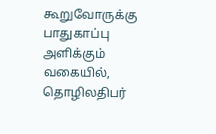கூறுவோருக்கு பாதுகாப்பு அளிக்கும் வகையில், தொழிலதிபர்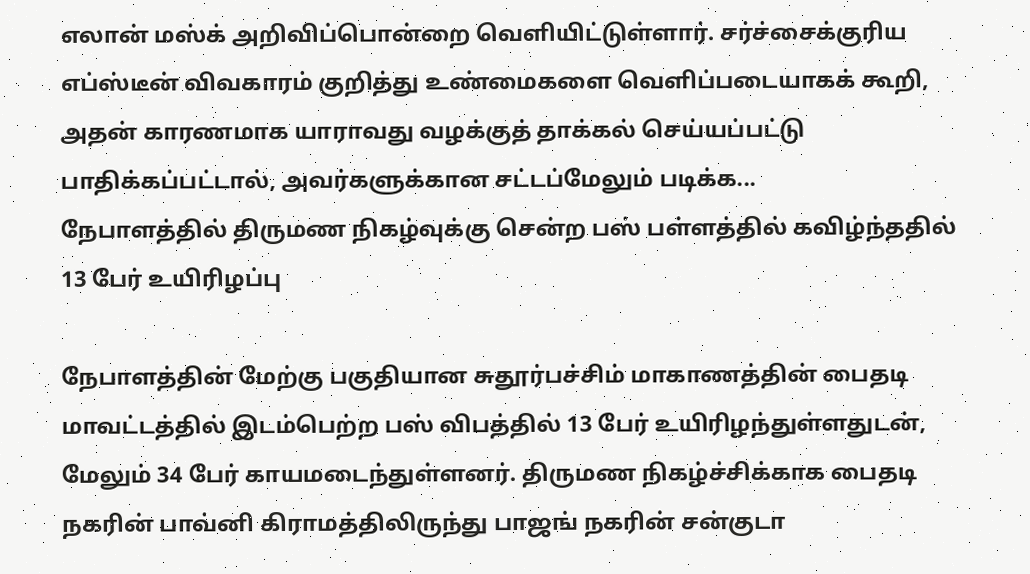எலான் மஸ்க் அறிவிப்பொன்றை வெளியிட்டுள்ளார். சர்ச்சைக்குரிய எப்ஸ்டீன் விவகாரம் குறித்து உண்மைகளை வெளிப்படையாகக் கூறி, அதன் காரணமாக யாராவது வழக்குத் தாக்கல் செய்யப்பட்டு பாதிக்கப்பட்டால், அவர்களுக்கான சட்டப்மேலும் படிக்க...
நேபாளத்தில் திருமண நிகழ்வுக்கு சென்ற பஸ் பள்ளத்தில் கவிழ்ந்ததில் 13 பேர் உயிரிழப்பு

நேபாளத்தின் மேற்கு பகுதியான சுதூர்பச்சிம் மாகாணத்தின் பைதடி மாவட்டத்தில் இடம்பெற்ற பஸ் விபத்தில் 13 பேர் உயிரிழந்துள்ளதுடன், மேலும் 34 பேர் காயமடைந்துள்ளனர். திருமண நிகழ்ச்சிக்காக பைதடி நகரின் பாவ்னி கிராமத்திலிருந்து பாஜங் நகரின் சன்குடா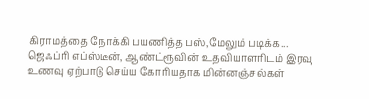கிராமத்தை நோக்கி பயணித்த பஸ்,மேலும் படிக்க...
ஜெஃப்ரி எப்ஸ்டீன், ஆண்ட்ரூவின் உதவியாளரிடம் இரவு உணவு ஏற்பாடு செய்ய கோரியதாக மின்னஞ்சல்கள்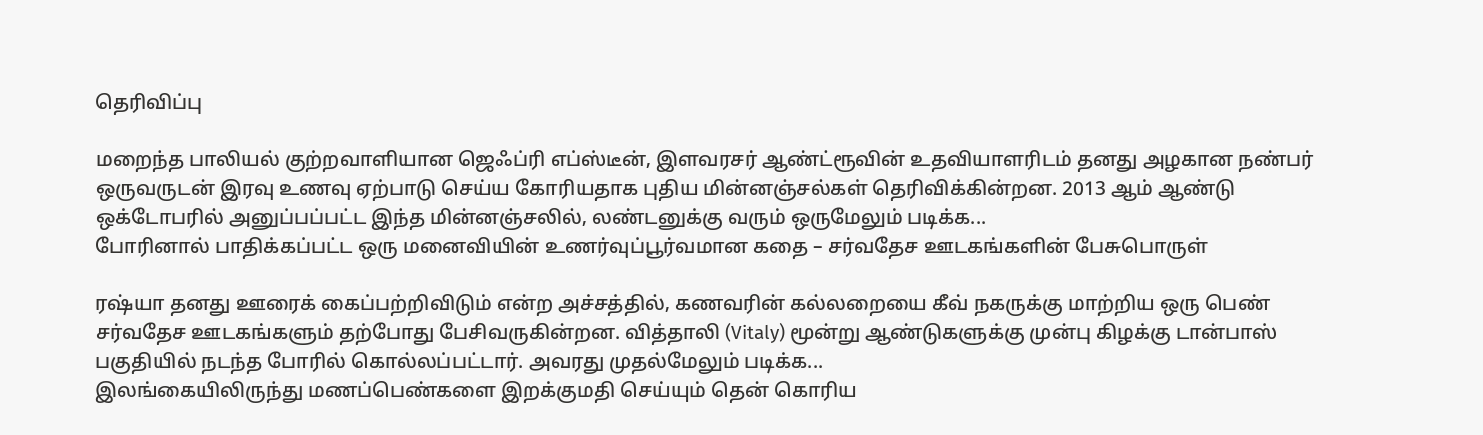தெரிவிப்பு

மறைந்த பாலியல் குற்றவாளியான ஜெஃப்ரி எப்ஸ்டீன், இளவரசர் ஆண்ட்ரூவின் உதவியாளரிடம் தனது அழகான நண்பர் ஒருவருடன் இரவு உணவு ஏற்பாடு செய்ய கோரியதாக புதிய மின்னஞ்சல்கள் தெரிவிக்கின்றன. 2013 ஆம் ஆண்டு ஒக்டோபரில் அனுப்பப்பட்ட இந்த மின்னஞ்சலில், லண்டனுக்கு வரும் ஒருமேலும் படிக்க...
போரினால் பாதிக்கப்பட்ட ஒரு மனைவியின் உணர்வுப்பூர்வமான கதை – சர்வதேச ஊடகங்களின் பேசுபொருள்

ரஷ்யா தனது ஊரைக் கைப்பற்றிவிடும் என்ற அச்சத்தில், கணவரின் கல்லறையை கீவ் நகருக்கு மாற்றிய ஒரு பெண் சர்வதேச ஊடகங்களும் தற்போது பேசிவருகின்றன. வித்தாலி (Vitaly) மூன்று ஆண்டுகளுக்கு முன்பு கிழக்கு டான்பாஸ் பகுதியில் நடந்த போரில் கொல்லப்பட்டார். அவரது முதல்மேலும் படிக்க...
இலங்கையிலிருந்து மணப்பெண்களை இறக்குமதி செய்யும் தென் கொரிய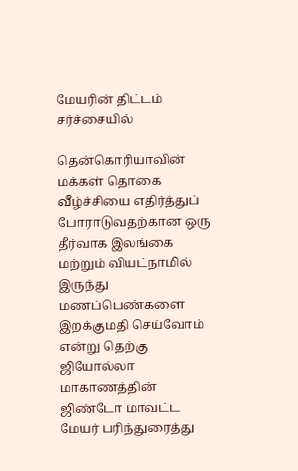மேயரின் திட்டம் சர்ச்சையில்

தென்கொரியாவின் மக்கள் தொகை வீழ்ச்சியை எதிர்த்துப் போராடுவதற்கான ஒரு தீர்வாக இலங்கை மற்றும் வியட்நாமில் இருந்து மணப்பெண்களை இறக்குமதி செய்வோம் என்று தெற்கு ஜியோல்லா மாகாணத்தின் ஜிண்டோ மாவட்ட மேயர் பரிந்துரைத்து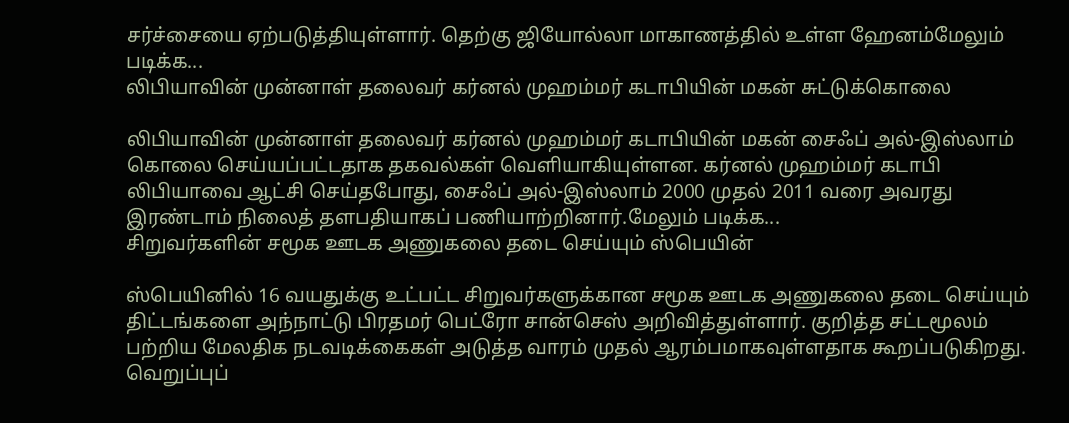சர்ச்சையை ஏற்படுத்தியுள்ளார். தெற்கு ஜியோல்லா மாகாணத்தில் உள்ள ஹேனம்மேலும் படிக்க...
லிபியாவின் முன்னாள் தலைவர் கர்னல் முஹம்மர் கடாபியின் மகன் சுட்டுக்கொலை

லிபியாவின் முன்னாள் தலைவர் கர்னல் முஹம்மர் கடாபியின் மகன் சைஃப் அல்-இஸ்லாம் கொலை செய்யப்பட்டதாக தகவல்கள் வெளியாகியுள்ளன. கர்னல் முஹம்மர் கடாபி லிபியாவை ஆட்சி செய்தபோது, சைஃப் அல்-இஸ்லாம் 2000 முதல் 2011 வரை அவரது இரண்டாம் நிலைத் தளபதியாகப் பணியாற்றினார்.மேலும் படிக்க...
சிறுவர்களின் சமூக ஊடக அணுகலை தடை செய்யும் ஸ்பெயின்

ஸ்பெயினில் 16 வயதுக்கு உட்பட்ட சிறுவர்களுக்கான சமூக ஊடக அணுகலை தடை செய்யும் திட்டங்களை அந்நாட்டு பிரதமர் பெட்ரோ சான்செஸ் அறிவித்துள்ளார். குறித்த சட்டமூலம் பற்றிய மேலதிக நடவடிக்கைகள் அடுத்த வாரம் முதல் ஆரம்பமாகவுள்ளதாக கூறப்படுகிறது. வெறுப்புப்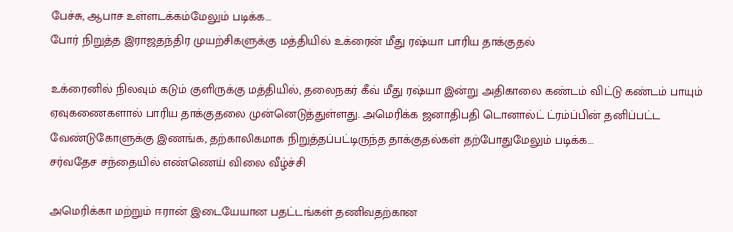பேச்சு, ஆபாச உள்ளடக்கம்மேலும் படிக்க...
போர் நிறுத்த இராஜதந்திர முயற்சிகளுக்கு மத்தியில் உக்ரைன் மீது ரஷ்யா பாரிய தாக்குதல்

உக்ரைனில் நிலவும் கடும் குளிருக்கு மத்தியில், தலைநகர் கீவ் மீது ரஷ்யா இன்று அதிகாலை கண்டம் விட்டு கண்டம் பாயும் ஏவுகணைகளால் பாரிய தாக்குதலை முன்னெடுத்துள்ளது. அமெரிக்க ஜனாதிபதி டொனால்ட் ட்ரம்ப்பின் தனிப்பட்ட வேண்டுகோளுக்கு இணங்க, தற்காலிகமாக நிறுத்தப்பட்டிருந்த தாக்குதல்கள் தற்போதுமேலும் படிக்க...
சர்வதேச சந்தையில் எண்ணெய் விலை வீழ்ச்சி

அமெரிக்கா மற்றும் ஈரான் இடையேயான பதட்டங்கள் தணிவதற்கான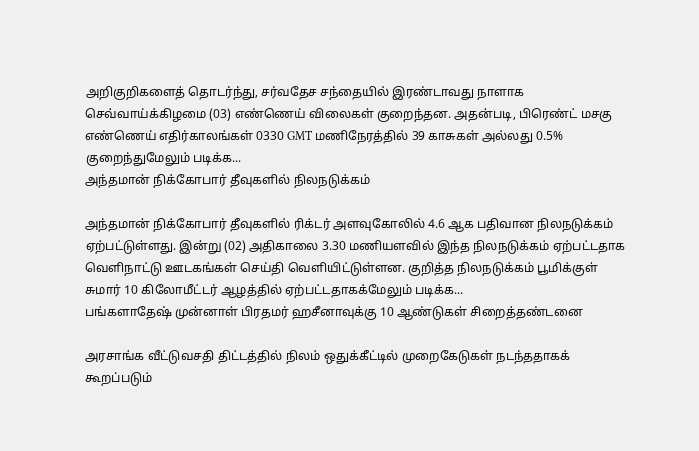அறிகுறிகளைத் தொடர்ந்து, சர்வதேச சந்தையில் இரண்டாவது நாளாக செவ்வாய்க்கிழமை (03) எண்ணெய் விலைகள் குறைந்தன. அதன்படி, பிரெண்ட் மசகு எண்ணெய் எதிர்காலங்கள் 0330 GMT மணிநேரத்தில் 39 காசுகள் அல்லது 0.5% குறைந்துமேலும் படிக்க...
அந்தமான் நிக்கோபார் தீவுகளில் நிலநடுக்கம்

அந்தமான் நிக்கோபார் தீவுகளில் ரிக்டர் அளவுகோலில் 4.6 ஆக பதிவான நிலநடுக்கம் ஏற்பட்டுள்ளது. இன்று (02) அதிகாலை 3.30 மணியளவில் இந்த நிலநடுக்கம் ஏற்பட்டதாக வெளிநாட்டு ஊடகங்கள் செய்தி வெளியிட்டுள்ளன. குறித்த நிலநடுக்கம் பூமிக்குள் சுமார் 10 கிலோமீட்டர் ஆழத்தில் ஏற்பட்டதாகக்மேலும் படிக்க...
பங்களாதேஷ் முன்னாள் பிரதமர் ஹசீனாவுக்கு 10 ஆண்டுகள் சிறைத்தண்டனை

அரசாங்க வீட்டுவசதி திட்டத்தில் நிலம் ஒதுக்கீட்டில் முறைகேடுகள் நடந்ததாகக் கூறப்படும்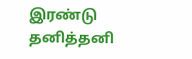இரண்டு தனித்தனி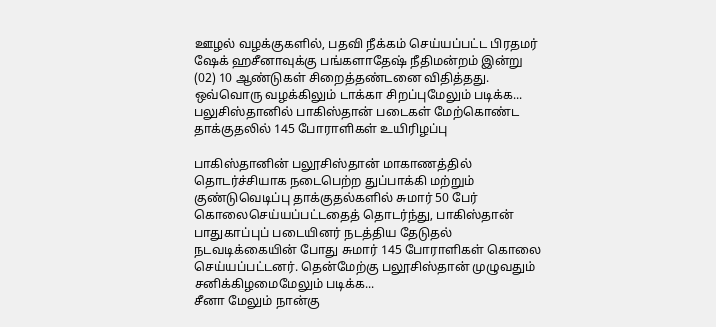ஊழல் வழக்குகளில், பதவி நீக்கம் செய்யப்பட்ட பிரதமர் ஷேக் ஹசீனாவுக்கு பங்களாதேஷ் நீதிமன்றம் இன்று (02) 10 ஆண்டுகள் சிறைத்தண்டனை விதித்தது. ஒவ்வொரு வழக்கிலும் டாக்கா சிறப்புமேலும் படிக்க...
பலுசிஸ்தானில் பாகிஸ்தான் படைகள் மேற்கொண்ட தாக்குதலில் 145 போராளிகள் உயிரிழப்பு

பாகிஸ்தானின் பலூசிஸ்தான் மாகாணத்தில் தொடர்ச்சியாக நடைபெற்ற துப்பாக்கி மற்றும் குண்டுவெடிப்பு தாக்குதல்களில் சுமார் 50 பேர் கொலைசெய்யப்பட்டதைத் தொடர்ந்து, பாகிஸ்தான் பாதுகாப்புப் படையினர் நடத்திய தேடுதல் நடவடிக்கையின் போது சுமார் 145 போராளிகள் கொலை செய்யப்பட்டனர். தென்மேற்கு பலூசிஸ்தான் முழுவதும் சனிக்கிழமைமேலும் படிக்க...
சீனா மேலும் நான்கு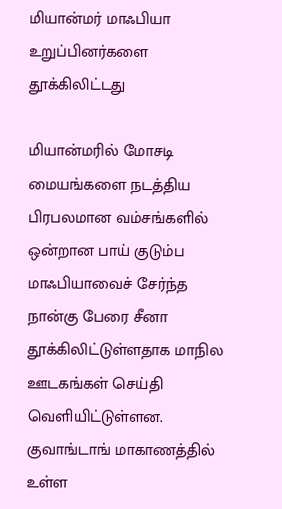மியான்மர் மாஃபியா உறுப்பினர்களை தூக்கிலிட்டது

மியான்மரில் மோசடி மையங்களை நடத்திய பிரபலமான வம்சங்களில் ஒன்றான பாய் குடும்ப மாஃபியாவைச் சேர்ந்த நான்கு பேரை சீனா தூக்கிலிட்டுள்ளதாக மாநில ஊடகங்கள் செய்தி வெளியிட்டுள்ளன. குவாங்டாங் மாகாணத்தில் உள்ள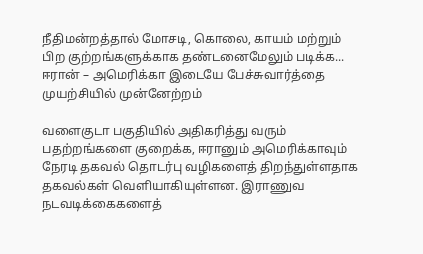நீதிமன்றத்தால் மோசடி, கொலை, காயம் மற்றும் பிற குற்றங்களுக்காக தண்டனைமேலும் படிக்க...
ஈரான் – அமெரிக்கா இடையே பேச்சுவார்த்தை முயற்சியில் முன்னேற்றம்

வளைகுடா பகுதியில் அதிகரித்து வரும் பதற்றங்களை குறைக்க, ஈரானும் அமெரிக்காவும் நேரடி தகவல் தொடர்பு வழிகளைத் திறந்துள்ளதாக தகவல்கள் வெளியாகியுள்ளன. இராணுவ நடவடிக்கைகளைத்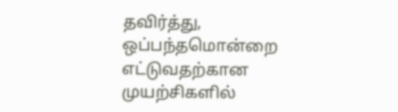தவிர்த்து, ஒப்பந்தமொன்றை எட்டுவதற்கான முயற்சிகளில்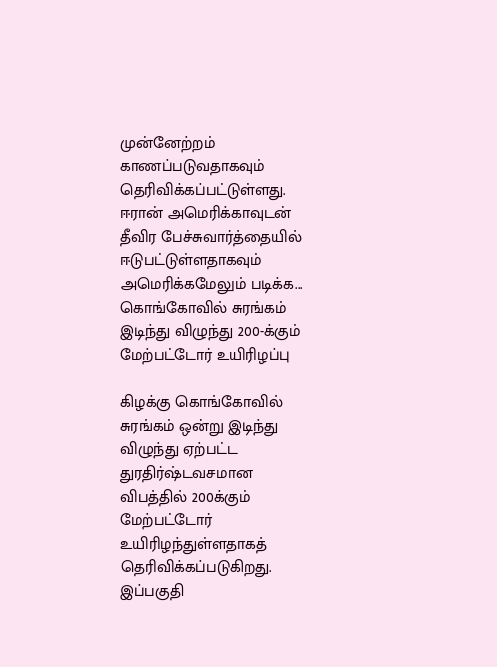முன்னேற்றம் காணப்படுவதாகவும் தெரிவிக்கப்பட்டுள்ளது. ஈரான் அமெரிக்காவுடன் தீவிர பேச்சுவார்த்தையில் ஈடுபட்டுள்ளதாகவும் அமெரிக்கமேலும் படிக்க...
கொங்கோவில் சுரங்கம் இடிந்து விழுந்து 200-க்கும் மேற்பட்டோர் உயிரிழப்பு

கிழக்கு கொங்கோவில் சுரங்கம் ஒன்று இடிந்து விழுந்து ஏற்பட்ட துரதிர்ஷ்டவசமான விபத்தில் 200க்கும் மேற்பட்டோர் உயிரிழந்துள்ளதாகத் தெரிவிக்கப்படுகிறது. இப்பகுதி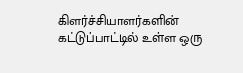கிளர்ச்சியாளர்களின் கட்டுப்பாட்டில் உள்ள ஒரு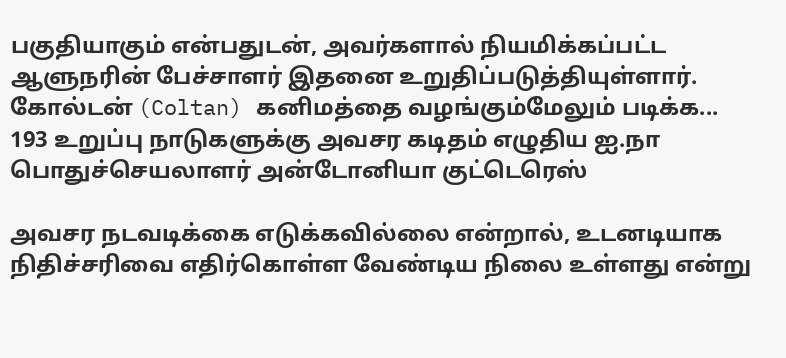பகுதியாகும் என்பதுடன், அவர்களால் நியமிக்கப்பட்ட ஆளுநரின் பேச்சாளர் இதனை உறுதிப்படுத்தியுள்ளார். கோல்டன் (Coltan) கனிமத்தை வழங்கும்மேலும் படிக்க...
193 உறுப்பு நாடுகளுக்கு அவசர கடிதம் எழுதிய ஐ.நா பொதுச்செயலாளர் அன்டோனியா குட்டெரெஸ்

அவசர நடவடிக்கை எடுக்கவில்லை என்றால், உடனடியாக நிதிச்சரிவை எதிர்கொள்ள வேண்டிய நிலை உள்ளது என்று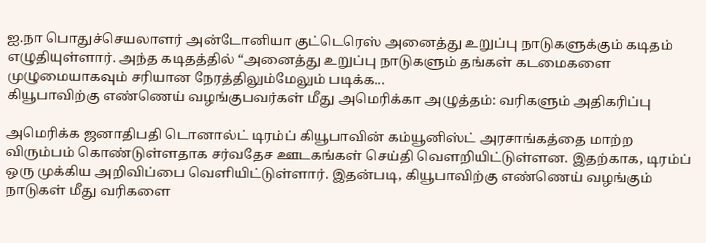ஐ.நா பொதுச்செயலாளர் அன்டோனியா குட்டெரெஸ் அனைத்து உறுப்பு நாடுகளுக்கும் கடிதம் எழுதியுள்ளார். அந்த கடிதத்தில் “அனைத்து உறுப்பு நாடுகளும் தங்கள் கடமைகளை முழுமையாகவும் சரியான நேரத்திலும்மேலும் படிக்க...
கியூபாவிற்கு எண்ணெய் வழங்குபவர்கள் மீது அமெரிக்கா அழுத்தம்: வரிகளும் அதிகரிப்பு

அமெரிக்க ஜனாதிபதி டொனால்ட் டிரம்ப் கியூபாவின் கம்யூனிஸ்ட் அரசாங்கத்தை மாற்ற விரும்பம் கொண்டுள்ளதாக சர்வதேச ஊடகங்கள் செய்தி வௌறியிட்டுள்ளன. இதற்காக, டிரம்ப் ஒரு முக்கிய அறிவிப்பை வெளியிட்டுள்ளார். இதன்படி, கியூபாவிற்கு எண்ணெய் வழங்கும் நாடுகள் மீது வரிகளை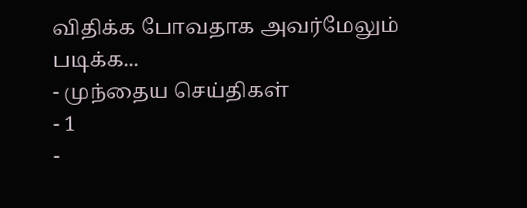விதிக்க போவதாக அவர்மேலும் படிக்க...
- முந்தைய செய்திகள்
- 1
-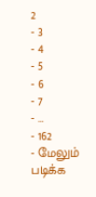2
- 3
- 4
- 5
- 6
- 7
- …
- 162
- மேலும் படிக்க